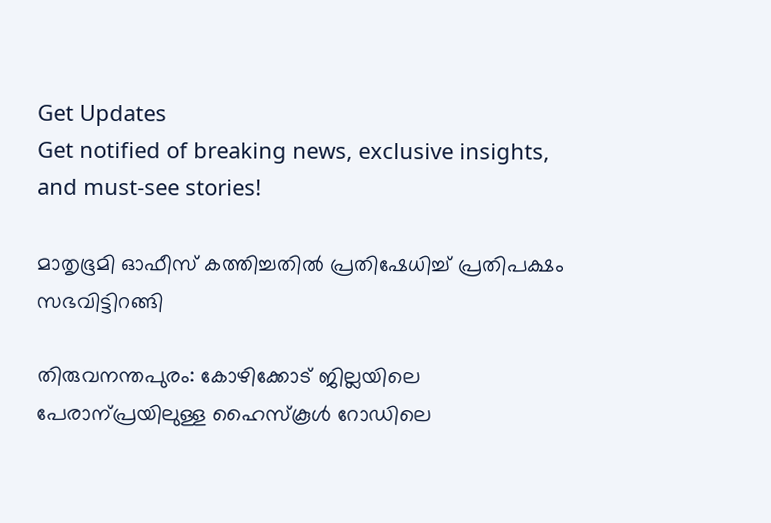Get Updates
Get notified of breaking news, exclusive insights, and must-see stories!

മാതൃഭൂമി ഓഫീസ് കത്തിച്ചതില്‍ പ്രതിഷേധിച്ച് പ്രതിപക്ഷം സഭവിട്ടിറങ്ങി

തിരുവനന്തപുരം: കോഴിക്കോട് ജില്ലയിലെ പേരാന്പ്രയിലുള്ള ഹൈസ്‌കൂള്‍ റോഡിലെ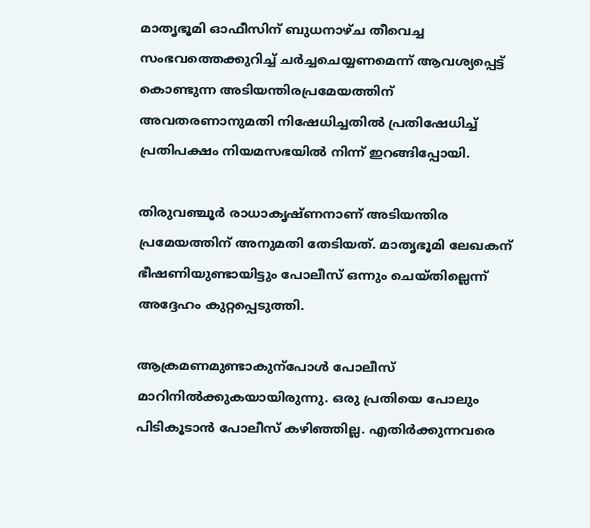മാതൃഭൂമി ഓഫീസിന്‌ ബുധനാഴ്ച തീവെച്ച സംഭവത്തെക്കുറിച്ച്‌ ചര്‍ച്ചചെയ്യണമെന്ന്‌ ആവശ്യപ്പെട്ട്‌ കൊണ്ടുന്ന അടിയന്തിരപ്രമേയത്തിന്‌ അവതരണാനുമതി നിഷേധിച്ചതില്‍ പ്രതിഷേധിച്ച്‌ പ്രതിപക്ഷം നിയമസഭയില്‍ നിന്ന്‌ ഇറങ്ങിപ്പോയി.

തിരുവഞ്ചൂര്‍ രാധാകൃഷ്ണനാണ്‌ അടിയന്തിര പ്രമേയത്തിന് അനുമതി തേടിയത്. മാതൃഭൂമി ലേഖകന്‌ ഭീഷണിയുണ്ടായിട്ടും പോലീസ്‌ ഒന്നും ചെയ്തില്ലെന്ന് അദ്ദേഹം കുറ്റപ്പെടുത്തി.

ആക്രമണമുണ്ടാകുന്പോള്‍ പോലീസ്‌ മാറിനില്‍ക്കുകയായിരുന്നു. ഒരു പ്രതിയെ പോലും പിടികൂടാന്‍ പോലീസ്‌ കഴിഞ്ഞില്ല. എതിര്‍ക്കുന്നവരെ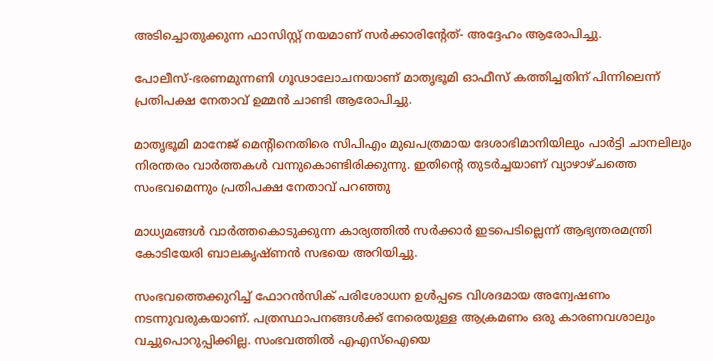അടിച്ചൊതുക്കുന്ന ഫാസിസ്റ്റ്‌ നയമാണ്‌ സര്‍ക്കാരിന്റേത്‌- അദ്ദേഹം ആരോപിച്ചു.

പോലീസ്‌-ഭരണമുന്നണി ഗൂഢാലോചനയാണ്‌ മാതൃഭൂമി ഓഫീസ്‌ കത്തിച്ചതിന്‌ പിന്നിലെന്ന്‌ പ്രതിപക്ഷ നേതാവ്‌ ഉമ്മന്‍ ചാണ്ടി ആരോപിച്ചു.

മാതൃഭൂമി മാനേജ്‌ മെന്റിനെതിരെ സിപിഎം മുഖപത്രമായ ദേശാഭിമാനിയിലും പാര്‍ട്ടി ചാനലിലും നിരന്തരം വാര്‍ത്തകള്‍ വന്നുകൊണ്ടിരിക്കുന്നു. ഇതിന്റെ തുടര്‍ച്ചയാണ്‌ വ്യാഴാഴ്ചത്തെ സംഭവമെന്നും പ്രതിപക്ഷ നേതാവ്‌ പറഞ്ഞു

മാധ്യമങ്ങള്‍ വാര്‍ത്തകൊടുക്കുന്ന കാര്യത്തില്‍ സര്‍ക്കാര്‍ ഇടപെടില്ലെന്ന്‌ ആഭ്യന്തരമന്ത്രി കോടിയേരി ബാലകൃഷ്‌ണന്‍ സഭയെ അറിയിച്ചു.

സംഭവത്തെക്കുറിച്ച്‌ ഫോറന്‍സിക്‌ പരിശോധന ഉള്‍പ്പടെ വിശദമായ അന്വേഷണം നടന്നുവരുകയാണ്. പത്രസ്ഥാപനങ്ങള്‍ക്ക്‌ നേരെയുള്ള ആക്രമണം ഒരു കാരണവശാലും വച്ചുപൊറുപ്പിക്കില്ല. സംഭവത്തില്‍ എഎസ്‌ഐയെ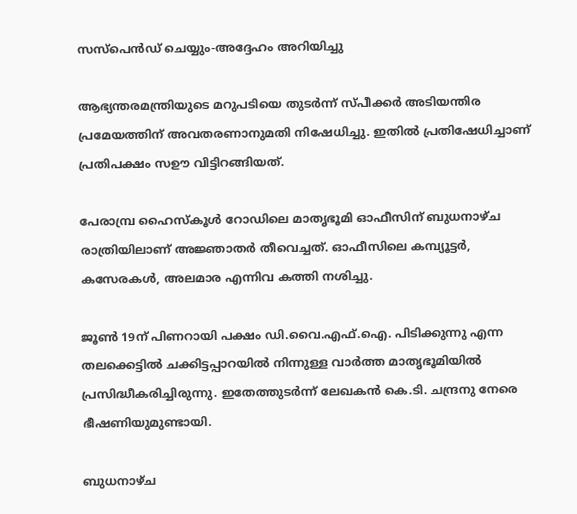സസ്‌പെന്‍ഡ്‌ ചെയ്യും-അദ്ദേഹം അറിയിച്ചു

ആഭ്യന്തരമന്ത്രിയുടെ മറുപടിയെ തുടര്‍ന്ന്‌ സ്‌പീക്കര്‍ അടിയന്തിര പ്രമേയത്തിന്‌ അവതരണാനുമതി നിഷേധിച്ചു. ഇതില്‍ പ്രതിഷേധിച്ചാണ്‌ പ്രതിപക്ഷം സഊ വിട്ടിറങ്ങിയത്.

പേരാമ്പ്ര ഹൈസ്കൂള്‍ റോഡിലെ മാതൃഭൂമി ഓഫീസിന്‌ ബുധനാഴ്ച രാത്രിയിലാണ് അജ്ഞാതര്‍ തീവെച്ചത്. ഓഫീസിലെ കമ്പ്യൂട്ടര്‍, കസേരകള്‍, അലമാര എന്നിവ കത്തി നശിച്ചു.

ജൂണ്‍ 19ന്‌ പിണറായി പക്ഷം ഡി.വൈ.എഫ്‌.ഐ. പിടിക്കുന്നു എന്ന തലക്കെട്ടില്‍ ചക്കിട്ടപ്പാറയില്‍ നിന്നുള്ള വാര്‍ത്ത മാതൃഭൂമിയില്‍ പ്രസിദ്ധീകരിച്ചിരുന്നു. ഇതേത്തുടര്‍ന്ന്‌ ലേഖകന്‍ കെ.ടി. ചന്ദ്രനു നേരെ ഭീഷണിയുമുണ്ടായി.

ബുധനാഴ്ച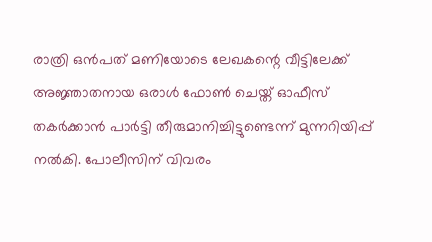രാത്രി ഒന്‍പത്‌ മണിയോടെ ലേഖകന്റെ വീട്ടിലേക്ക്‌ അജ്ഞാതനായ ഒരാള്‍ ഫോണ്‍ ചെയ്ത്‌ ഓഫീസ്‌ തകര്‍ക്കാന്‍ പാര്‍ട്ടി തീരുമാനിച്ചിട്ടുണ്ടെന്ന് മുന്നറിയിപ്പ്‌ നല്‍കി. പോലീസിന്‌ വിവരം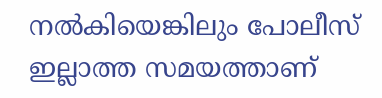നല്‍കിയെങ്കിലും പോലീസ്‌ ഇല്ലാത്ത സമയത്താണ്‌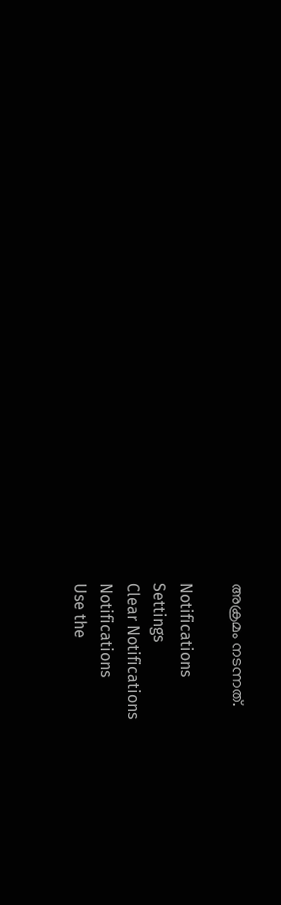അക്രമം നടന്നത്‌.

Notifications
Settings
Clear Notifications
Notifications
Use the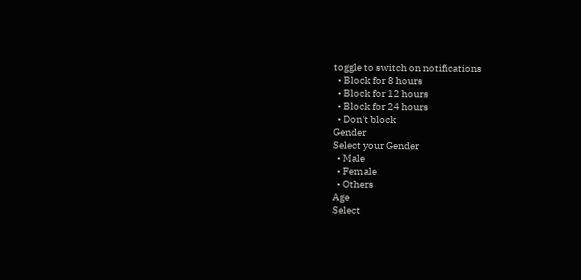toggle to switch on notifications
  • Block for 8 hours
  • Block for 12 hours
  • Block for 24 hours
  • Don't block
Gender
Select your Gender
  • Male
  • Female
  • Others
Age
Select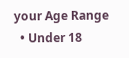your Age Range
  • Under 18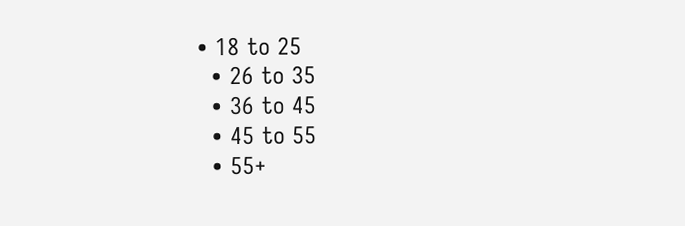• 18 to 25
  • 26 to 35
  • 36 to 45
  • 45 to 55
  • 55+